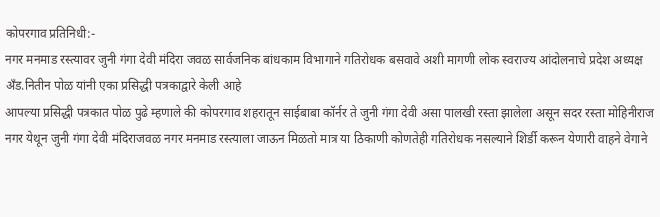कोपरगाव प्रतिनिधी:-
नगर मनमाड रस्त्यावर जुनी गंगा देवी मंदिरा जवळ सार्वजनिक बांधकाम विभागाने गतिरोधक बसवावे अशी मागणी लोक स्वराज्य आंदोलनाचे प्रदेश अध्यक्ष अँड.नितीन पोळ यांनी एका प्रसिद्धी पत्रकाद्वारे केली आहे
आपल्या प्रसिद्धी पत्रकात पोळ पुढे म्हणाले की कोपरगाव शहरातून साईबाबा कॉर्नर ते जुनी गंगा देवी असा पालखी रस्ता झालेला असून सदर रस्ता मोहिनीराज नगर येथून जुनी गंगा देवी मंदिराजवळ नगर मनमाड रस्त्याला जाऊन मिळतो मात्र या ठिकाणी कोणतेही गतिरोधक नसल्याने शिर्डी करून येणारी वाहने वेगाने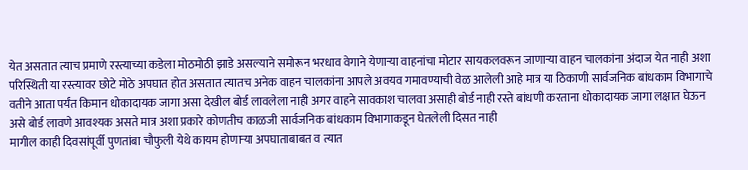येत असतात त्याच प्रमाणे रस्त्याच्या कडेला मोठमोठी झाडे असल्याने समोरून भरधाव वेगाने येणाऱ्या वाहनांचा मोटार सायकलवरून जाणाऱ्या वाहन चालकांना अंदाज येत नाही अशा परिस्थिती या रस्त्यावर छोटे मोठे अपघात होत असतात त्यातच अनेक वाहन चालकांना आपले अवयव गमावण्याची वेळ आलेली आहे मात्र या ठिकाणी सार्वजनिक बांधकाम विभागाचे वतीने आता पर्यंत किमान धोकादायक जागा असा देखील बोर्ड लावलेला नाही अगर वाहने सावकाश चालवा असाही बोर्ड नाही रस्ते बांधणी करताना धोकादायक जागा लक्षात घेऊन असे बोर्ड लावणे आवश्यक असते मात्र अशा प्रकारे कोणतीच काळजी सार्वजनिक बांधकाम विभागाकडून घेतलेली दिसत नाही
मागील काही दिवसांपूर्वी पुणतांबा चौफुली येथे कायम होणाऱ्या अपघाताबाबत व त्यात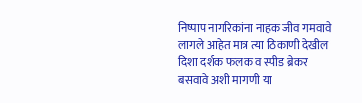निष्पाप नागरिकांना नाहक जीव गमवावे लागले आहेत मात्र त्या ठिकाणी देखील दिशा दर्शक फलक व स्पीड ब्रेकर बसवावे अशी मागणी या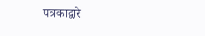पत्रकाद्वारे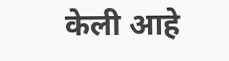केली आहे